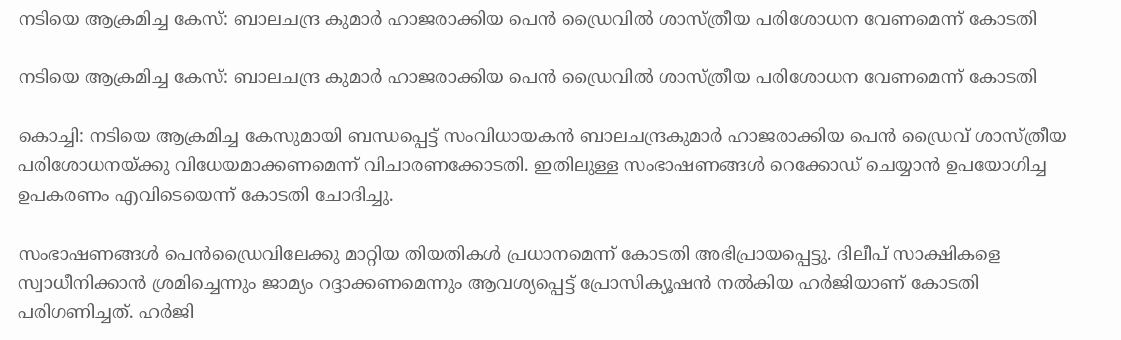നടിയെ ആക്രമിച്ച കേസ്: ബാലചന്ദ്ര കുമാര്‍ ഹാജരാക്കിയ പെന്‍ ഡ്രൈവില്‍ ശാസ്ത്രീയ പരിശോധന വേണമെന്ന് കോടതി

നടിയെ ആക്രമിച്ച കേസ്: ബാലചന്ദ്ര കുമാര്‍ ഹാജരാക്കിയ പെന്‍ ഡ്രൈവില്‍ ശാസ്ത്രീയ പരിശോധന വേണമെന്ന് കോടതി

കൊച്ചി: നടിയെ ആക്രമിച്ച കേസുമായി ബന്ധപ്പെട്ട് സംവിധായകന്‍ ബാലചന്ദ്രകുമാര്‍ ഹാജരാക്കിയ പെന്‍ ഡ്രൈവ് ശാസ്ത്രീയ പരിശോധനയ്ക്കു വിധേയമാക്കണമെന്ന് വിചാരണക്കോടതി. ഇതിലുള്ള സംഭാഷണങ്ങള്‍ റെക്കോഡ് ചെയ്യാന്‍ ഉപയോഗിച്ച ഉപകരണം എവിടെയെന്ന് കോടതി ചോദിച്ചു.

സംഭാഷണങ്ങള്‍ പെന്‍ഡ്രൈവിലേക്കു മാറ്റിയ തിയതികള്‍ പ്രധാനമെന്ന് കോടതി അഭിപ്രായപ്പെട്ടു. ദിലീപ് സാക്ഷികളെ സ്വാധീനിക്കാന്‍ ശ്രമിച്ചെന്നും ജാമ്യം റദ്ദാക്കണമെന്നും ആവശ്യപ്പെട്ട് പ്രോസിക്യൂഷന്‍ നല്‍കിയ ഹര്‍ജിയാണ് കോടതി പരിഗണിച്ചത്. ഹര്‍ജി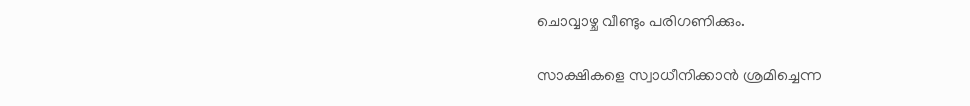ചൊവ്വാഴ്ച വീണ്ടും പരിഗണിക്കും.

സാക്ഷികളെ സ്വാധീനിക്കാന്‍ ശ്രമിച്ചെന്ന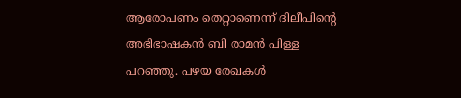ആരോപണം തെറ്റാണെന്ന് ദിലീപിന്റെ അഭിഭാഷകന്‍ ബി രാമന്‍ പിള്ള പറഞ്ഞു. പഴയ രേഖകള്‍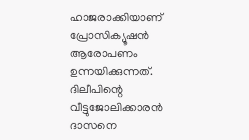ഹാജരാക്കിയാണ് പ്രോസിക്യൂഷന്‍ ആരോപണം ഉന്നയിക്കുന്നത്. ദിലീപിന്റെ വീട്ടുജോലിക്കാരന്‍ ദാസനെ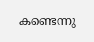കണ്ടെന്നു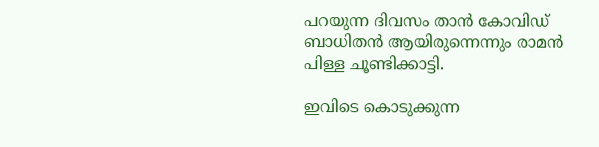പറയുന്ന ദിവസം താന്‍ കോവിഡ് ബാധിതന്‍ ആയിരുന്നെന്നും രാമന്‍ പിള്ള ചൂണ്ടിക്കാട്ടി.

ഇവിടെ കൊടുക്കുന്ന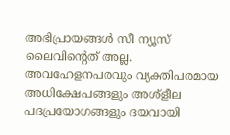അഭിപ്രായങ്ങള്‍ സീ ന്യൂസ് ലൈവിന്റെത് അല്ല. അവഹേളനപരവും വ്യക്തിപരമായ അധിക്ഷേപങ്ങളും അശ്‌ളീല പദപ്രയോഗങ്ങളും ദയവായി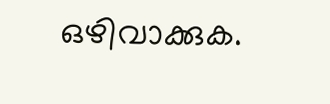ഒഴിവാക്കുക.